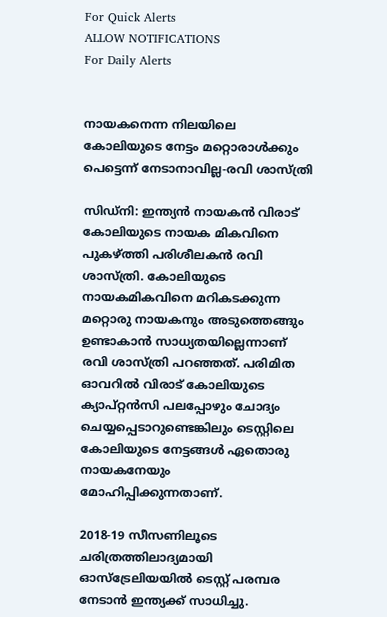For Quick Alerts
ALLOW NOTIFICATIONS
For Daily Alerts


നായകനെന്ന നിലയിലെ കോലിയുടെ നേട്ടം മറ്റൊരാള്‍ക്കും പെട്ടെന്ന് നേടാനാവില്ല-രവി ശാസ്ത്രി

സിഡ്‌നി: ഇന്ത്യന്‍ നായകന്‍ വിരാട് കോലിയുടെ നായക മികവിനെ പുകഴ്ത്തി പരിശീലകന്‍ രവി ശാസ്ത്രി. കോലിയുടെ നായകമികവിനെ മറികടക്കുന്ന മറ്റൊരു നായകനും അടുത്തെങ്ങും ഉണ്ടാകാന്‍ സാധ്യതയില്ലെന്നാണ് രവി ശാസ്ത്രി പറഞ്ഞത്. പരിമിത ഓവറില്‍ വിരാട് കോലിയുടെ ക്യാപ്റ്റന്‍സി പലപ്പോഴും ചോദ്യം ചെയ്യപ്പെടാറുണ്ടെങ്കിലും ടെസ്റ്റിലെ കോലിയുടെ നേട്ടങ്ങള്‍ ഏതൊരു നായകനേയും മോഹിപ്പിക്കുന്നതാണ്.

2018-19 സീസണിലൂടെ ചരിത്രത്തിലാദ്യമായി ഓസ്‌ട്രേലിയയില്‍ ടെസ്റ്റ് പരമ്പര നേടാന്‍ ഇന്ത്യക്ക് സാധിച്ചു.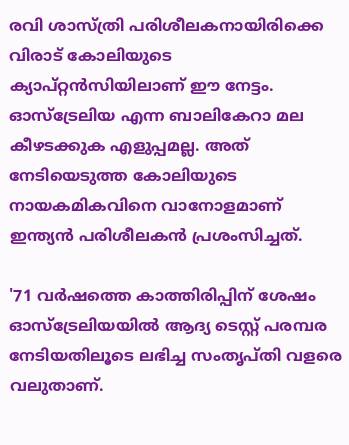രവി ശാസ്ത്രി പരിശീലകനായിരിക്കെ വിരാട് കോലിയുടെ ക്യാപ്റ്റന്‍സിയിലാണ് ഈ നേട്ടം. ഓസ്‌ട്രേലിയ എന്ന ബാലികേറാ മല കീഴടക്കുക എളുപ്പമല്ല. അത് നേടിയെടുത്ത കോലിയുടെ നായകമികവിനെ വാനോളമാണ് ഇന്ത്യന്‍ പരിശീലകന്‍ പ്രശംസിച്ചത്.

'71 വര്‍ഷത്തെ കാത്തിരിപ്പിന് ശേഷം ഓസ്‌ട്രേലിയയില്‍ ആദ്യ ടെസ്റ്റ് പരമ്പര നേടിയതിലൂടെ ലഭിച്ച സംതൃപ്തി വളരെ വലുതാണ്.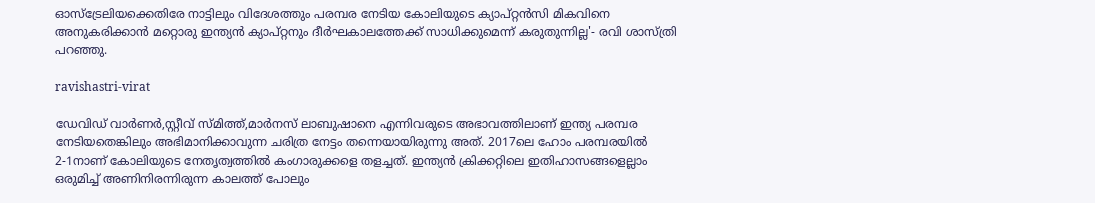ഓസ്‌ട്രേലിയക്കെതിരേ നാട്ടിലും വിദേശത്തും പരമ്പര നേടിയ കോലിയുടെ ക്യാപ്റ്റന്‍സി മികവിനെ അനുകരിക്കാന്‍ മറ്റൊരു ഇന്ത്യന്‍ ക്യാപ്റ്റനും ദീര്‍ഘകാലത്തേക്ക് സാധിക്കുമെന്ന് കരുതുന്നില്ല'- രവി ശാസ്ത്രി പറഞ്ഞു.

ravishastri-virat

ഡേവിഡ് വാര്‍ണര്‍,സ്റ്റീവ് സ്മിത്ത്,മാര്‍നസ് ലാബുഷാനെ എന്നിവരുടെ അഭാവത്തിലാണ് ഇന്ത്യ പരമ്പര നേടിയതെങ്കിലും അഭിമാനിക്കാവുന്ന ചരിത്ര നേട്ടം തന്നെയായിരുന്നു അത്. 2017ലെ ഹോം പരമ്പരയില്‍ 2-1നാണ് കോലിയുടെ നേതൃത്വത്തില്‍ കംഗാരുക്കളെ തളച്ചത്. ഇന്ത്യന്‍ ക്രിക്കറ്റിലെ ഇതിഹാസങ്ങളെല്ലാം ഒരുമിച്ച് അണിനിരന്നിരുന്ന കാലത്ത് പോലും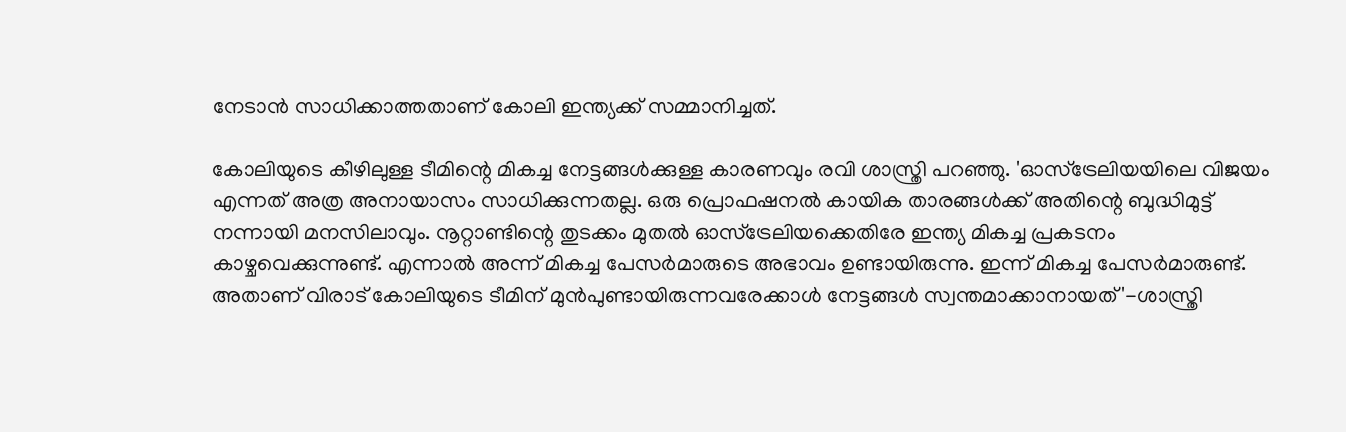നേടാന്‍ സാധിക്കാത്തതാണ് കോലി ഇന്ത്യക്ക് സമ്മാനിച്ചത്.

കോലിയുടെ കീഴിലുള്ള ടീമിന്റെ മികച്ച നേട്ടങ്ങള്‍ക്കുള്ള കാരണവും രവി ശാസ്ത്രി പറഞ്ഞു. 'ഓസ്‌ട്രേലിയയിലെ വിജയം എന്നത് അത്ര അനായാസം സാധിക്കുന്നതല്ല. ഒരു പ്രൊഫഷനല്‍ കായിക താരങ്ങള്‍ക്ക് അതിന്റെ ബുദ്ധിമുട്ട് നന്നായി മനസിലാവും. നൂറ്റാണ്ടിന്റെ തുടക്കം മുതല്‍ ഓസ്‌ട്രേലിയക്കെതിരേ ഇന്ത്യ മികച്ച പ്രകടനം കാഴ്ചവെക്കുന്നുണ്ട്. എന്നാല്‍ അന്ന് മികച്ച പേസര്‍മാരുടെ അഭാവം ഉണ്ടായിരുന്നു. ഇന്ന് മികച്ച പേസര്‍മാരുണ്ട്. അതാണ് വിരാട് കോലിയുടെ ടീമിന് മുന്‍പുണ്ടായിരുന്നവരേക്കാള്‍ നേട്ടങ്ങള്‍ സ്വന്തമാക്കാനായത്'-ശാസ്ത്രി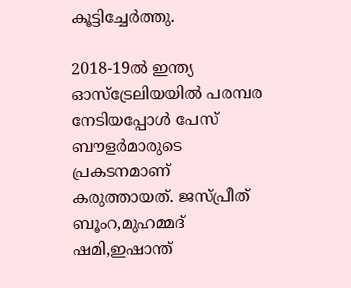കൂട്ടിച്ചേര്‍ത്തു.

2018-19ല്‍ ഇന്ത്യ ഓസ്‌ട്രേലിയയില്‍ പരമ്പര നേടിയപ്പോള്‍ പേസ് ബൗളര്‍മാരുടെ പ്രകടനമാണ് കരുത്തായത്. ജസ്പ്രീത് ബൂംറ,മുഹമ്മദ് ഷമി,ഇഷാന്ത്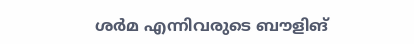ശര്‍മ എന്നിവരുടെ ബൗളിങ്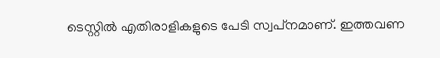ടെസ്റ്റില്‍ എതിരാളികളുടെ പേടി സ്വപ്‌നമാണ്. ഇത്തവണ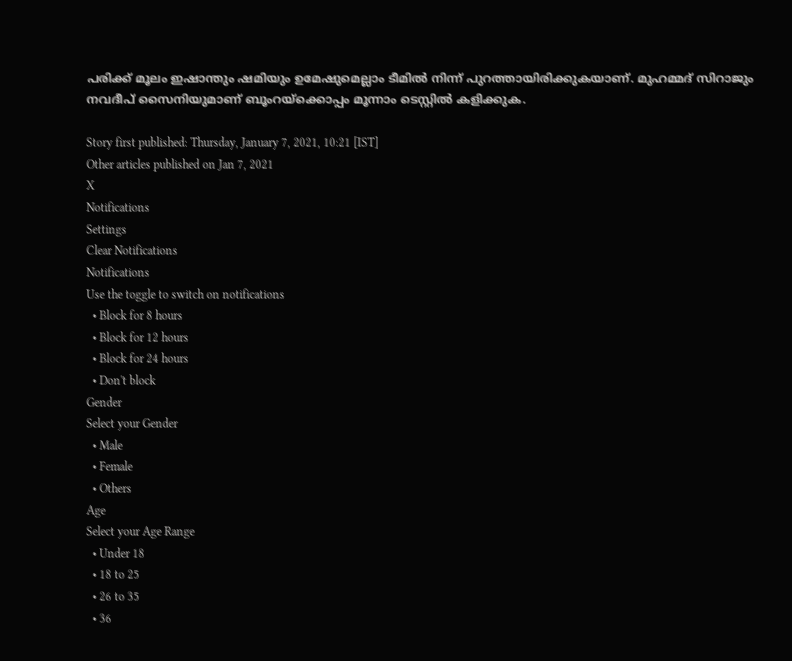പരിക്ക് മൂലം ഇഷാന്തും ഷമിയും ഉമേഷുമെല്ലാം ടീമില്‍ നിന്ന് പുറത്തായിരിക്കുകയാണ്. മുഹമ്മദ് സിറാജും നവദീപ് സൈനിയുമാണ് ബൂംറയ്‌ക്കൊപ്പം മൂന്നാം ടെസ്റ്റില്‍ കളിക്കുക.

Story first published: Thursday, January 7, 2021, 10:21 [IST]
Other articles published on Jan 7, 2021
X
Notifications
Settings
Clear Notifications
Notifications
Use the toggle to switch on notifications
  • Block for 8 hours
  • Block for 12 hours
  • Block for 24 hours
  • Don't block
Gender
Select your Gender
  • Male
  • Female
  • Others
Age
Select your Age Range
  • Under 18
  • 18 to 25
  • 26 to 35
  • 36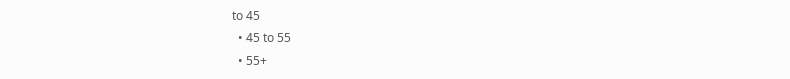to 45
  • 45 to 55
  • 55+